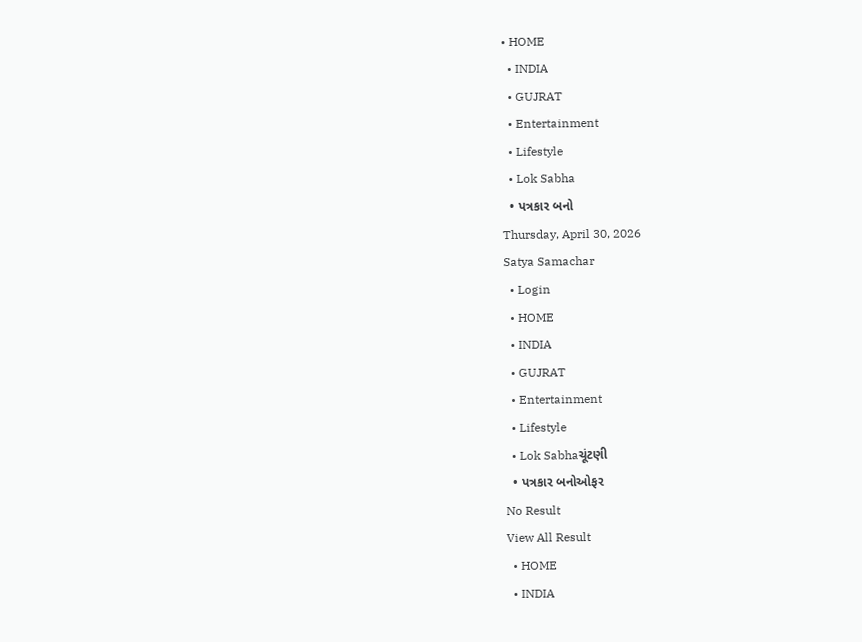• HOME
  • INDIA
  • GUJRAT
  • Entertainment
  • Lifestyle
  • Lok Sabha
  • પત્રકાર બનો
Thursday, April 30, 2026
Satya Samachar
  • Login
  • HOME
  • INDIA
  • GUJRAT
  • Entertainment
  • Lifestyle
  • Lok Sabhaચૂંટણી
  • પત્રકાર બનોઓફર
No Result
View All Result
  • HOME
  • INDIA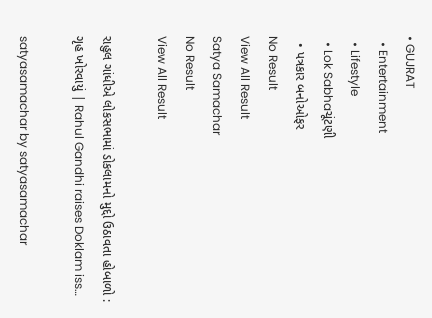• GUJRAT
  • Entertainment
  • Lifestyle
  • Lok Sabhaચૂંટણી
  • પત્રકાર બનોઓફર
No Result
View All Result
Satya Samachar
No Result
View All Result

રાહુલ ગાંધીએ લોકસભામાં ડોકલામનો મુદ્દો ઉઠાવતા હોબાળો : ગૃહ ખોરવાયું | Rahul Gandhi raises Doklam iss…

satyasamachar by satyasamachar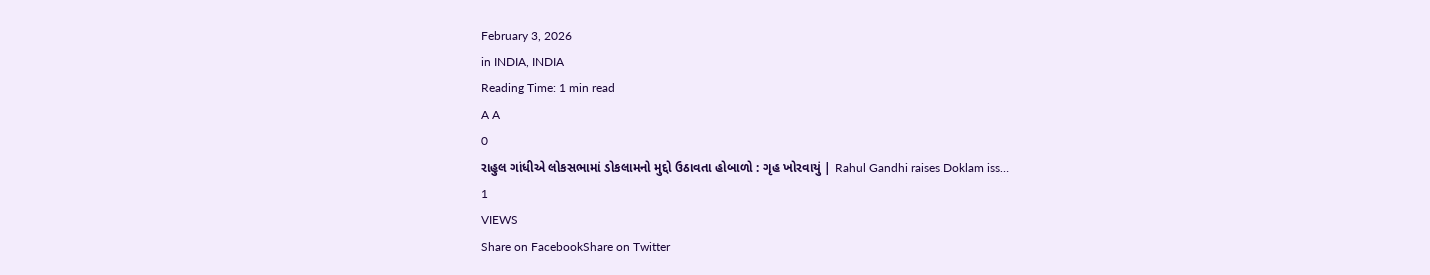February 3, 2026
in INDIA, INDIA
Reading Time: 1 min read
A A
0
રાહુલ ગાંધીએ લોકસભામાં ડોકલામનો મુદ્દો ઉઠાવતા હોબાળો : ગૃહ ખોરવાયું | Rahul Gandhi raises Doklam iss…
1
VIEWS
Share on FacebookShare on Twitter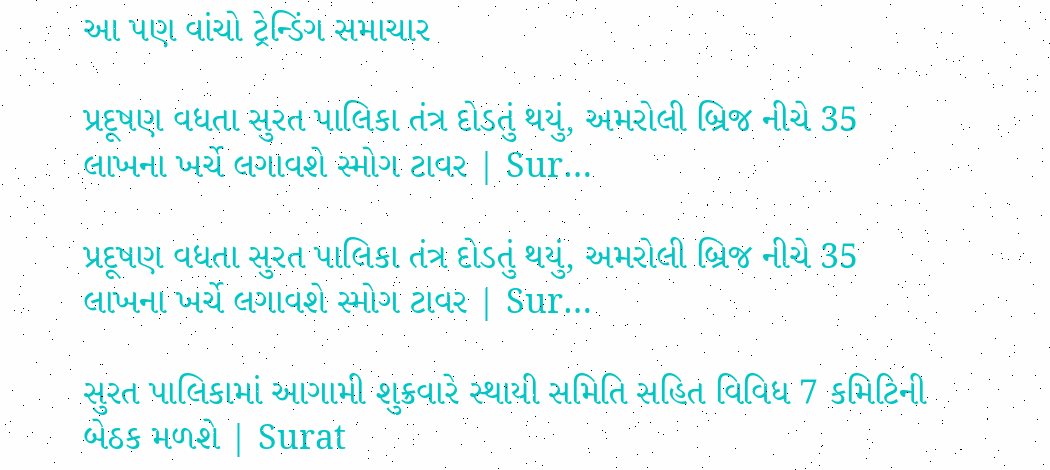આ પણ વાંચો ટ્રેન્ડિંગ સમાચાર

પ્રદૂષણ વધતા સુરત પાલિકા તંત્ર દોડતું થયું, અમરોલી બ્રિજ નીચે 35 લાખના ખર્ચે લગાવશે સ્મોગ ટાવર | Sur…

પ્રદૂષણ વધતા સુરત પાલિકા તંત્ર દોડતું થયું, અમરોલી બ્રિજ નીચે 35 લાખના ખર્ચે લગાવશે સ્મોગ ટાવર | Sur…

સુરત પાલિકામાં આગામી શુક્રવારે સ્થાયી સમિતિ સહિત વિવિધ 7 કમિટિની બેઠક મળશે | Surat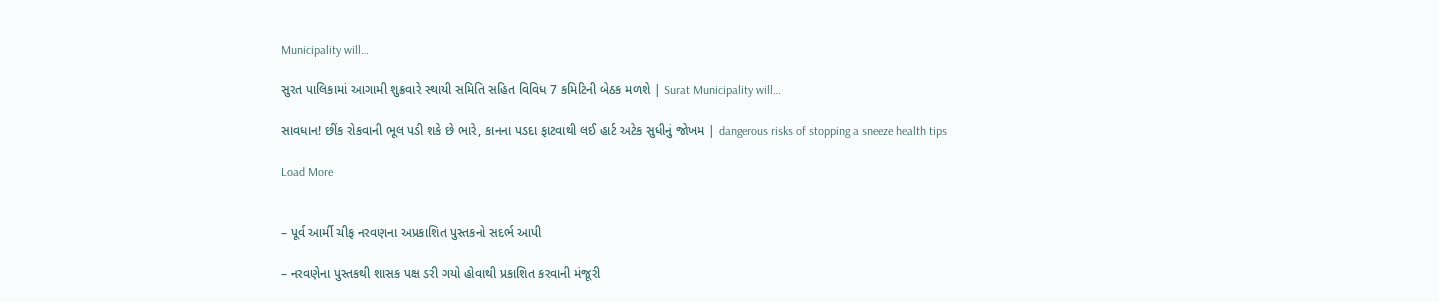Municipality will…

સુરત પાલિકામાં આગામી શુક્રવારે સ્થાયી સમિતિ સહિત વિવિધ 7 કમિટિની બેઠક મળશે | Surat Municipality will…

સાવધાન! છીંક રોકવાની ભૂલ પડી શકે છે ભારે, કાનના પડદા ફાટવાથી લઈ હાર્ટ અટેક સુધીનું જોખમ | dangerous risks of stopping a sneeze health tips

Load More


– પૂર્વ આર્મી ચીફ નરવણના અપ્રકાશિત પુસ્તકનો સદર્ભ આપી

– નરવણેના પુસ્તકથી શાસક પક્ષ ડરી ગયો હોવાથી પ્રકાશિત કરવાની મંજૂરી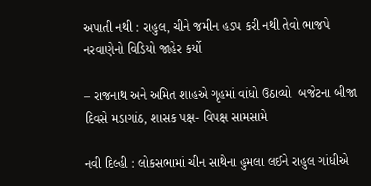અપાતી નથી : રાહુલ, ચીને જમીન હડપ કરી નથી તેવો ભાજપે નરવાણેનો વિડિયો જાહેર કર્યો

– રાજનાથ અને અમિત શાહએ ગૃહમાં વાંધો ઉઠાવ્યો  બજેટના બીજા દિવસે મડાગાંઠ, શાસક પક્ષ- વિપક્ષ સામસામે

નવી દિલ્હી : લોકસભામાં ચીન સાથેના હુમલા લઈને રાહુલ ગાંધીએ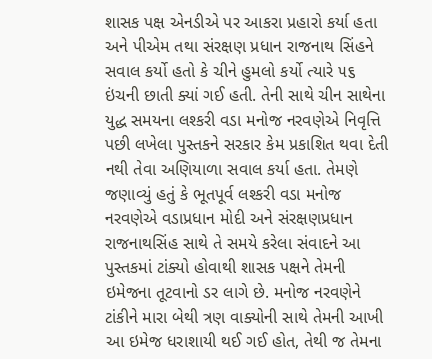શાસક પક્ષ એનડીએ પર આકરા પ્રહારો કર્યા હતા અને પીએમ તથા સંરક્ષણ પ્રધાન રાજનાથ સિંહને સવાલ કર્યો હતો કે ચીને હુમલો કર્યો ત્યારે ૫૬ ઇંચની છાતી ક્યાં ગઈ હતી. તેની સાથે ચીન સાથેના યુદ્ધ સમયના લશ્કરી વડા મનોજ નરવણેએ નિવૃત્તિ પછી લખેલા પુસ્તકને સરકાર કેમ પ્રકાશિત થવા દેતી નથી તેવા અણિયાળા સવાલ કર્યા હતા. તેમણે જણાવ્યું હતું કે ભૂતપૂર્વ લશ્કરી વડા મનોજ નરવણેએ વડાપ્રધાન મોદી અને સંરક્ષણપ્રધાન રાજનાથસિંહ સાથે તે સમયે કરેલા સંવાદને આ પુસ્તકમાં ટાંક્યો હોવાથી શાસક પક્ષને તેમની ઇમેજના તૂટવાનો ડર લાગે છે. મનોજ નરવણેને ટાંકીને મારા બેથી ત્રણ વાક્યોની સાથે તેમની આખી આ ઇમેજ ધરાશાયી થઈ ગઈ હોત, તેથી જ તેમના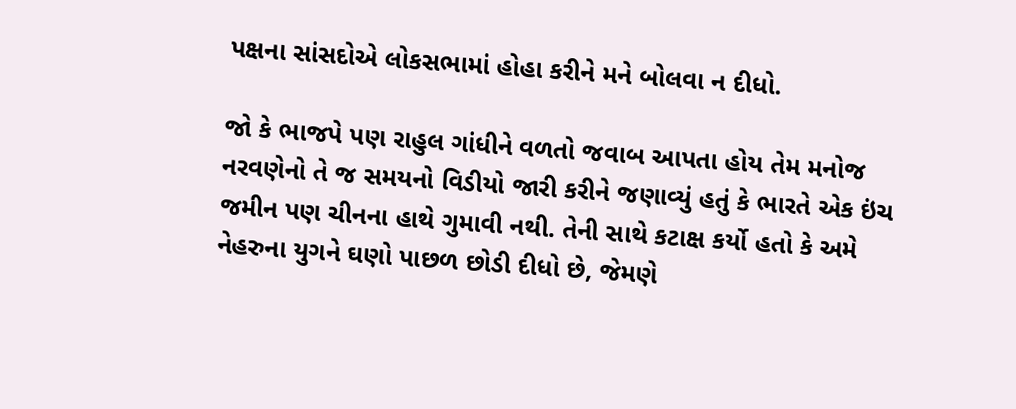પક્ષના સાંસદોએ લોકસભામાં હોહા કરીને મને બોલવા ન દીધો.

જો કે ભાજપે પણ રાહુલ ગાંધીને વળતો જવાબ આપતા હોય તેમ મનોજ નરવણેનો તે જ સમયનો વિડીયો જારી કરીને જણાવ્યું હતું કે ભારતે એક ઇંચ જમીન પણ ચીનના હાથે ગુમાવી નથી. તેની સાથે કટાક્ષ કર્યો હતો કે અમે નેહરુના યુગને ઘણો પાછળ છોડી દીધો છે, જેમણે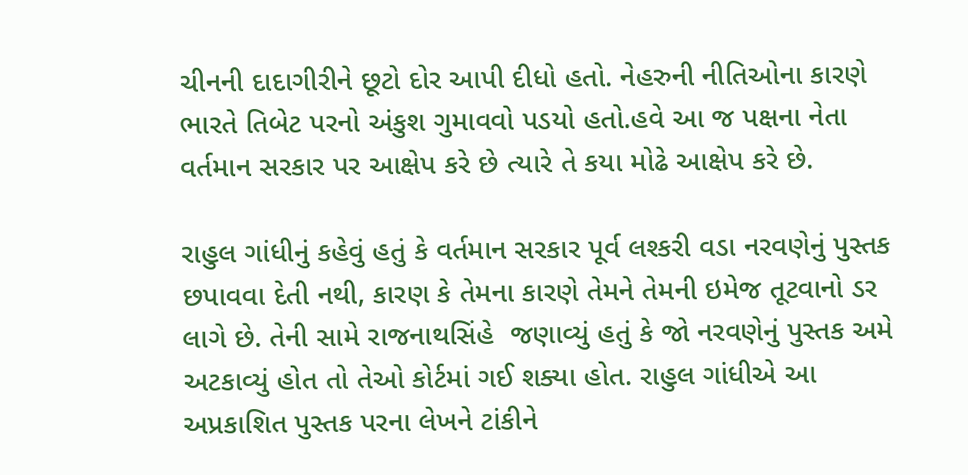ચીનની દાદાગીરીને છૂટો દોર આપી દીધો હતો. નેહરુની નીતિઓના કારણે ભારતે તિબેટ પરનો અંકુશ ગુમાવવો પડયો હતો.હવે આ જ પક્ષના નેતા વર્તમાન સરકાર પર આક્ષેપ કરે છે ત્યારે તે કયા મોઢે આક્ષેપ કરે છે.

રાહુલ ગાંધીનું કહેવું હતું કે વર્તમાન સરકાર પૂર્વ લશ્કરી વડા નરવણેનું પુસ્તક છપાવવા દેતી નથી, કારણ કે તેમના કારણે તેમને તેમની ઇમેજ તૂટવાનો ડર લાગે છે. તેની સામે રાજનાથસિંહે  જણાવ્યું હતું કે જો નરવણેનું પુસ્તક અમે અટકાવ્યું હોત તો તેઓ કોર્ટમાં ગઈ શક્યા હોત. રાહુલ ગાંધીએ આ અપ્રકાશિત પુસ્તક પરના લેખને ટાંકીને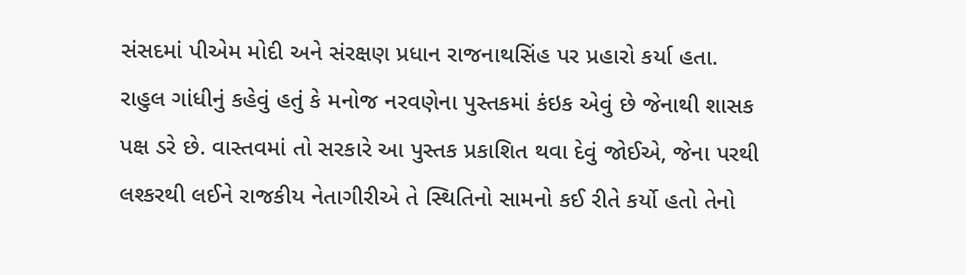સંસદમાં પીએમ મોદી અને સંરક્ષણ પ્રધાન રાજનાથસિંહ પર પ્રહારો કર્યા હતા. રાહુલ ગાંધીનું કહેવું હતું કે મનોજ નરવણેના પુસ્તકમાં કંઇક એવું છે જેનાથી શાસક પક્ષ ડરે છે. વાસ્તવમાં તો સરકારે આ પુસ્તક પ્રકાશિત થવા દેવું જોઈએ, જેના પરથી લશ્કરથી લઈને રાજકીય નેતાગીરીએ તે સ્થિતિનો સામનો કઈ રીતે કર્યો હતો તેનો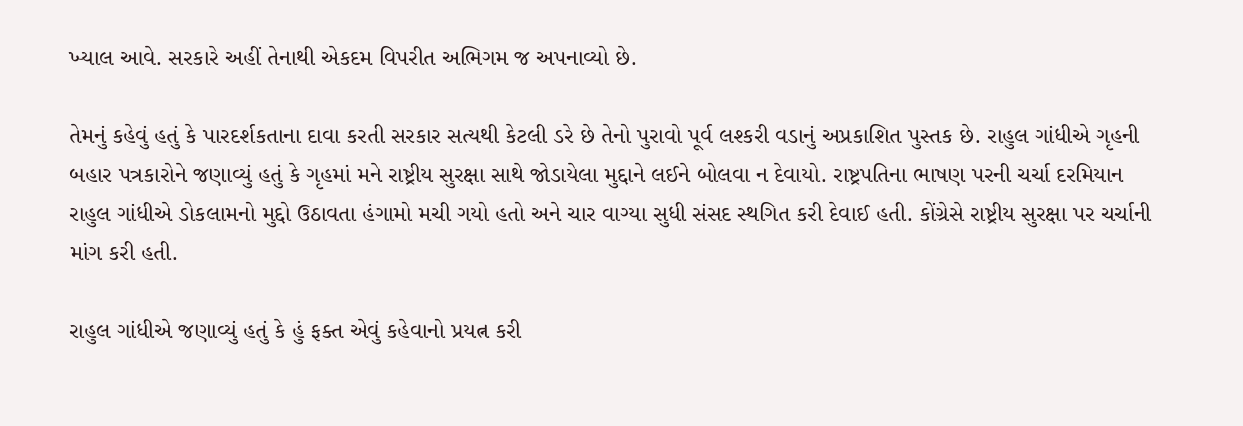ખ્યાલ આવે. સરકારે અહીં તેનાથી એકદમ વિપરીત અભિગમ જ અપનાવ્યો છે.

તેમનું કહેવું હતું કે પારદર્શકતાના દાવા કરતી સરકાર સત્યથી કેટલી ડરે છે તેનો પુરાવો પૂર્વ લશ્કરી વડાનું અપ્રકાશિત પુસ્તક છે. રાહુલ ગાંધીએ ગૃહની બહાર પત્રકારોને જણાવ્યું હતું કે ગૃહમાં મને રાષ્ટ્રીય સુરક્ષા સાથે જોડાયેલા મુદ્દાને લઈને બોલવા ન દેવાયો. રાષ્ટ્રપતિના ભાષણ પરની ચર્ચા દરમિયાન રાહુલ ગાંધીએ ડોકલામનો મુદ્દો ઉઠાવતા હંગામો મચી ગયો હતો અને ચાર વાગ્યા સુધી સંસદ સ્થગિત કરી દેવાઈ હતી. કોંગ્રેસે રાષ્ટ્રીય સુરક્ષા પર ચર્ચાની માંગ કરી હતી.

રાહુલ ગાંધીએ જણાવ્યું હતું કે હું ફક્ત એવું કહેવાનો પ્રયત્ન કરી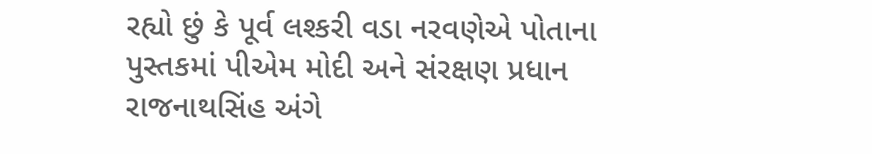રહ્યો છું કે પૂર્વ લશ્કરી વડા નરવણેએ પોતાના પુસ્તકમાં પીએમ મોદી અને સંરક્ષણ પ્રધાન રાજનાથસિંહ અંગે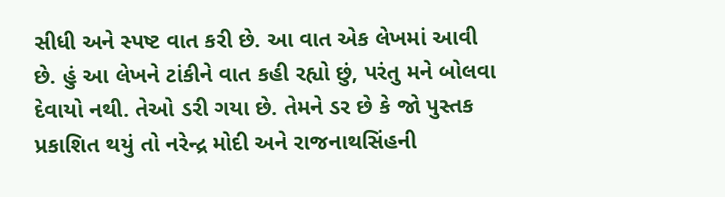સીધી અને સ્પષ્ટ વાત કરી છે. આ વાત એક લેખમાં આવી છે. હું આ લેખને ટાંકીને વાત કહી રહ્યો છું, પરંતુ મને બોલવા દેવાયો નથી. તેઓ ડરી ગયા છે. તેમને ડર છે કે જો પુસ્તક પ્રકાશિત થયું તો નરેન્દ્ર મોદી અને રાજનાથસિંહની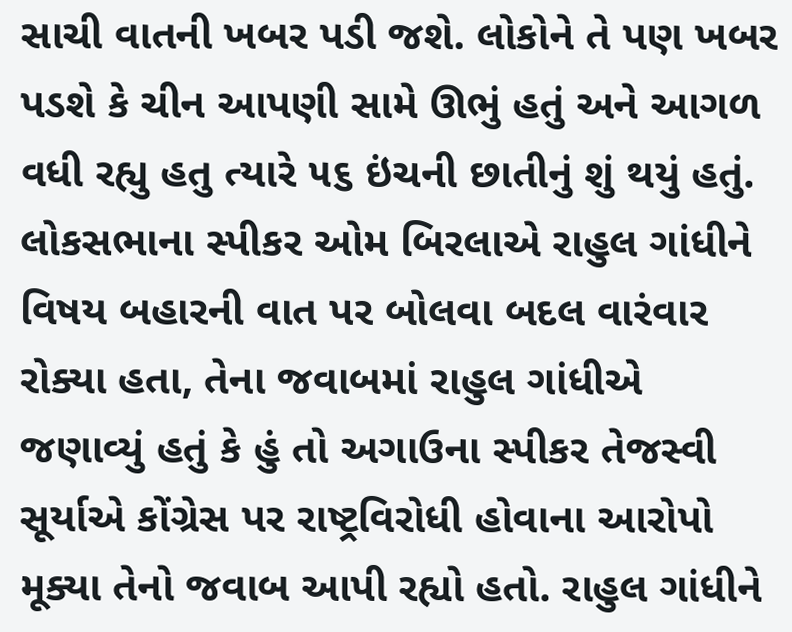સાચી વાતની ખબર પડી જશે. લોકોને તે પણ ખબર પડશે કે ચીન આપણી સામે ઊભું હતું અને આગળ વધી રહ્યુ હતુ ત્યારે ૫૬ ઇંચની છાતીનું શું થયું હતું. લોકસભાના સ્પીકર ઓમ બિરલાએ રાહુલ ગાંધીને વિષય બહારની વાત પર બોલવા બદલ વારંવાર રોક્યા હતા, તેના જવાબમાં રાહુલ ગાંધીએ જણાવ્યું હતું કે હું તો અગાઉના સ્પીકર તેજસ્વી સૂર્યાએ કોંગ્રેસ પર રાષ્ટ્રવિરોધી હોવાના આરોપો મૂક્યા તેનો જવાબ આપી રહ્યો હતો. રાહુલ ગાંધીને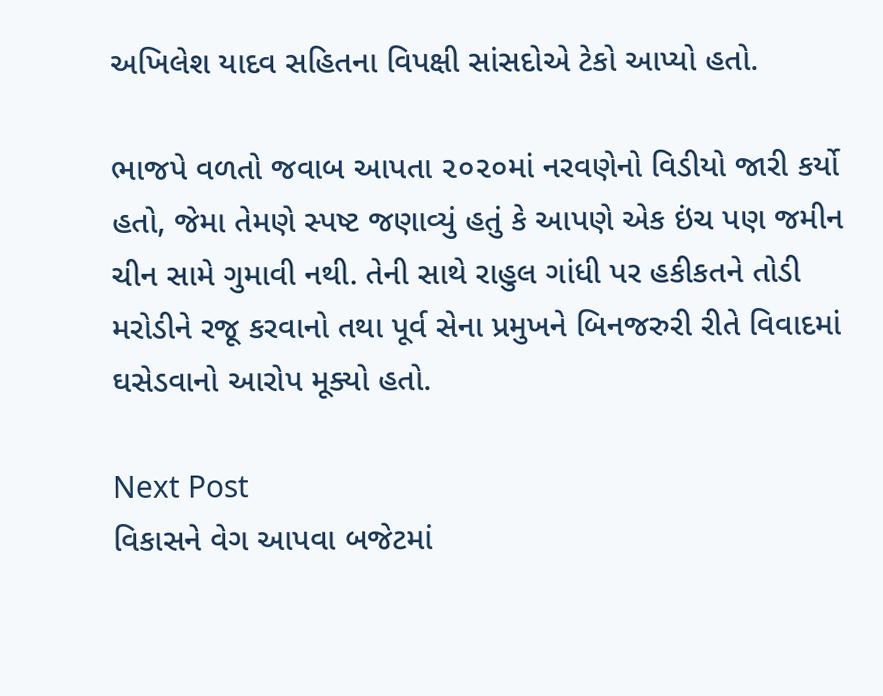અખિલેશ યાદવ સહિતના વિપક્ષી સાંસદોએ ટેકો આપ્યો હતો.

ભાજપે વળતો જવાબ આપતા ૨૦૨૦માં નરવણેનો વિડીયો જારી કર્યો હતો, જેમા તેમણે સ્પષ્ટ જણાવ્યું હતું કે આપણે એક ઇંચ પણ જમીન ચીન સામે ગુમાવી નથી. તેની સાથે રાહુલ ગાંધી પર હકીકતને તોડી મરોડીને રજૂ કરવાનો તથા પૂર્વ સેના પ્રમુખને બિનજરુરી રીતે વિવાદમાં ઘસેડવાનો આરોપ મૂક્યો હતો.

Next Post
વિકાસને વેગ આપવા બજેટમાં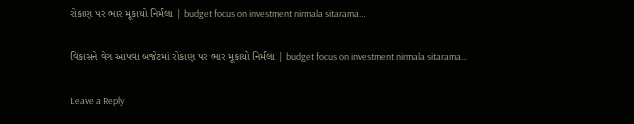રોકાણ પર ભાર મૂકાયો નિર્મલા | budget focus on investment nirmala sitarama…

વિકાસને વેગ આપવા બજેટમાં રોકાણ પર ભાર મૂકાયો નિર્મલા | budget focus on investment nirmala sitarama...

Leave a Reply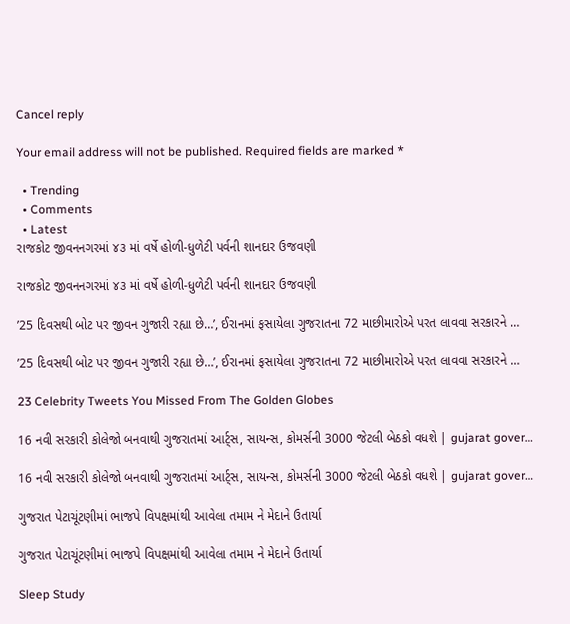Cancel reply

Your email address will not be published. Required fields are marked *

  • Trending
  • Comments
  • Latest
રાજકોટ જીવનનગરમાં ૪૩ માં વર્ષે હોળી-ધુળેટી પર્વની શાનદાર ઉજવણી

રાજકોટ જીવનનગરમાં ૪૩ માં વર્ષે હોળી-ધુળેટી પર્વની શાનદાર ઉજવણી

’25 દિવસથી બોટ પર જીવન ગુજારી રહ્યા છે…’, ઈરાનમાં ફસાયેલા ગુજરાતના 72 માછીમારોએ પરત લાવવા સરકારને …

’25 દિવસથી બોટ પર જીવન ગુજારી રહ્યા છે…’, ઈરાનમાં ફસાયેલા ગુજરાતના 72 માછીમારોએ પરત લાવવા સરકારને …

23 Celebrity Tweets You Missed From The Golden Globes

16 નવી સરકારી કોલેજો બનવાથી ગુજરાતમાં આર્ટ્સ, સાયન્સ, કોમર્સની 3000 જેટલી બેઠકો વધશે | gujarat gover…

16 નવી સરકારી કોલેજો બનવાથી ગુજરાતમાં આર્ટ્સ, સાયન્સ, કોમર્સની 3000 જેટલી બેઠકો વધશે | gujarat gover…

ગુજરાત પેટાચૂંટણીમાં ભાજપે વિપક્ષમાંથી આવેલા તમામ ને મેદાને ઉતાર્યા

ગુજરાત પેટાચૂંટણીમાં ભાજપે વિપક્ષમાંથી આવેલા તમામ ને મેદાને ઉતાર્યા

Sleep Study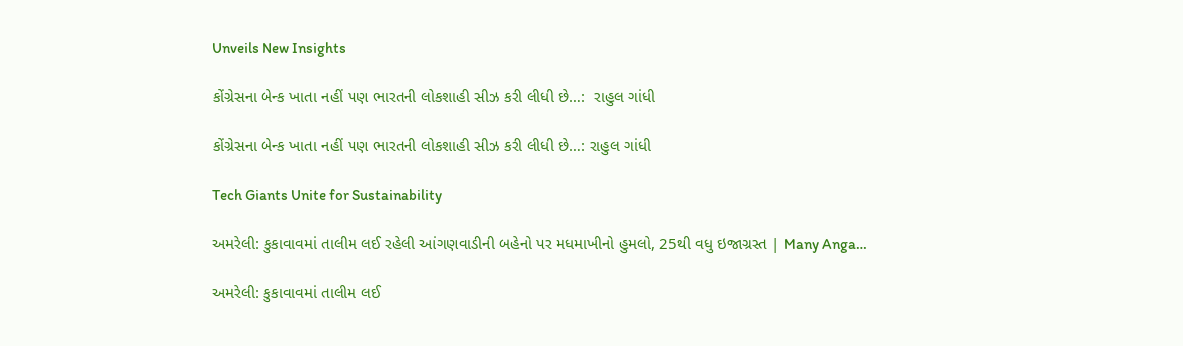Unveils New Insights

કોંગ્રેસના બેન્ક ખાતા નહીં પણ ભારતની લોકશાહી સીઝ કરી લીધી છે…:  રાહુલ ગાંધી

કોંગ્રેસના બેન્ક ખાતા નહીં પણ ભારતની લોકશાહી સીઝ કરી લીધી છે…: રાહુલ ગાંધી

Tech Giants Unite for Sustainability

અમરેલી: કુકાવાવમાં તાલીમ લઈ રહેલી આંગણવાડીની બહેનો પર મધમાખીનો હુમલો, 25થી વધુ ઇજાગ્રસ્ત | Many Anga…

અમરેલી: કુકાવાવમાં તાલીમ લઈ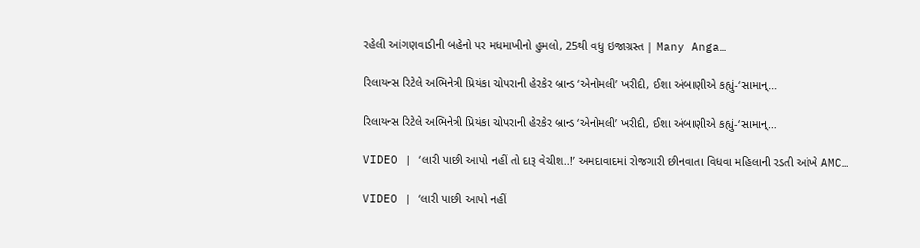રહેલી આંગણવાડીની બહેનો પર મધમાખીનો હુમલો, 25થી વધુ ઇજાગ્રસ્ત | Many Anga…

રિલાયન્સ રિટેલે અભિનેત્રી પ્રિયંકા ચોપરાની હેરકેર બ્રાન્ડ ‘એનોમલી’ ખરીદી, ઈશા અંબાણીએ કહ્યું-‘સામાન્…

રિલાયન્સ રિટેલે અભિનેત્રી પ્રિયંકા ચોપરાની હેરકેર બ્રાન્ડ ‘એનોમલી’ ખરીદી, ઈશા અંબાણીએ કહ્યું-‘સામાન્…

VIDEO | ‘લારી પાછી આપો નહીં તો દારૂ વેચીશ..!’ અમદાવાદમાં રોજગારી છીનવાતા વિધવા મહિલાની રડતી આંખે AMC…

VIDEO | ‘લારી પાછી આપો નહીં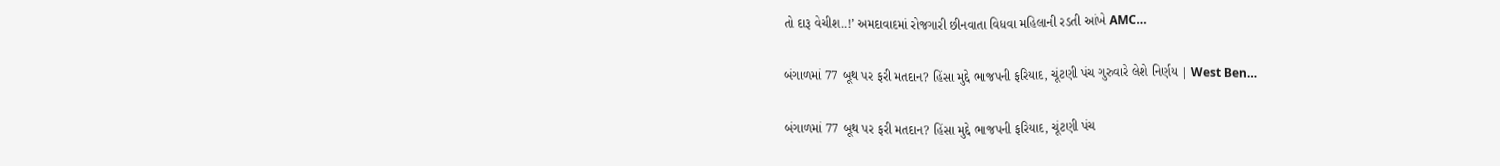તો દારૂ વેચીશ..!’ અમદાવાદમાં રોજગારી છીનવાતા વિધવા મહિલાની રડતી આંખે AMC…

બંગાળમાં 77 બૂથ પર ફરી મતદાન? હિંસા મુદ્દે ભાજપની ફરિયાદ, ચૂંટણી પંચ ગુરુવારે લેશે નિર્ણય | West Ben…

બંગાળમાં 77 બૂથ પર ફરી મતદાન? હિંસા મુદ્દે ભાજપની ફરિયાદ, ચૂંટણી પંચ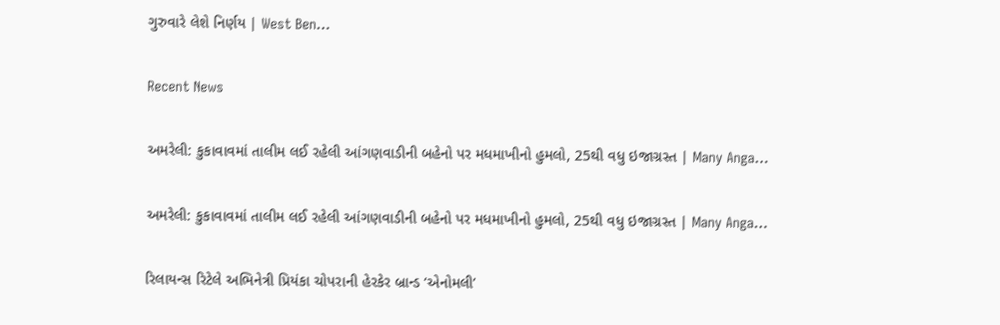ગુરુવારે લેશે નિર્ણય | West Ben…

Recent News

અમરેલી: કુકાવાવમાં તાલીમ લઈ રહેલી આંગણવાડીની બહેનો પર મધમાખીનો હુમલો, 25થી વધુ ઇજાગ્રસ્ત | Many Anga…

અમરેલી: કુકાવાવમાં તાલીમ લઈ રહેલી આંગણવાડીની બહેનો પર મધમાખીનો હુમલો, 25થી વધુ ઇજાગ્રસ્ત | Many Anga…

રિલાયન્સ રિટેલે અભિનેત્રી પ્રિયંકા ચોપરાની હેરકેર બ્રાન્ડ ‘એનોમલી’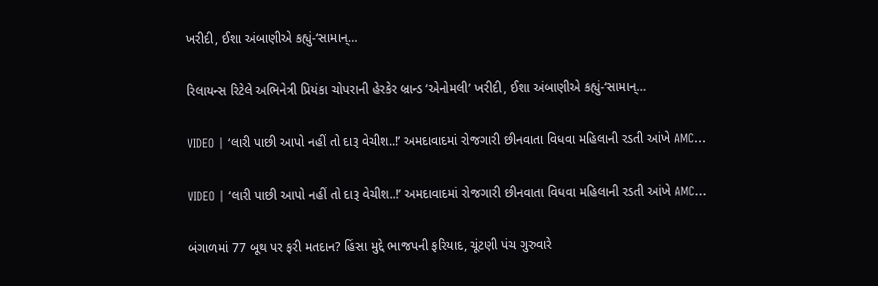ખરીદી, ઈશા અંબાણીએ કહ્યું-‘સામાન્…

રિલાયન્સ રિટેલે અભિનેત્રી પ્રિયંકા ચોપરાની હેરકેર બ્રાન્ડ ‘એનોમલી’ ખરીદી, ઈશા અંબાણીએ કહ્યું-‘સામાન્…

VIDEO | ‘લારી પાછી આપો નહીં તો દારૂ વેચીશ..!’ અમદાવાદમાં રોજગારી છીનવાતા વિધવા મહિલાની રડતી આંખે AMC…

VIDEO | ‘લારી પાછી આપો નહીં તો દારૂ વેચીશ..!’ અમદાવાદમાં રોજગારી છીનવાતા વિધવા મહિલાની રડતી આંખે AMC…

બંગાળમાં 77 બૂથ પર ફરી મતદાન? હિંસા મુદ્દે ભાજપની ફરિયાદ, ચૂંટણી પંચ ગુરુવારે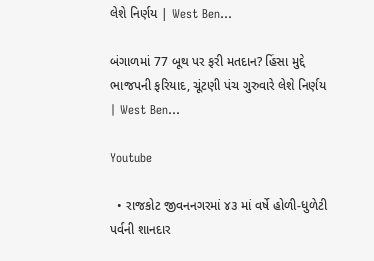લેશે નિર્ણય | West Ben…

બંગાળમાં 77 બૂથ પર ફરી મતદાન? હિંસા મુદ્દે ભાજપની ફરિયાદ, ચૂંટણી પંચ ગુરુવારે લેશે નિર્ણય | West Ben…

Youtube

  • રાજકોટ જીવનનગરમાં ૪૩ માં વર્ષે હોળી-ધુળેટી પર્વની શાનદાર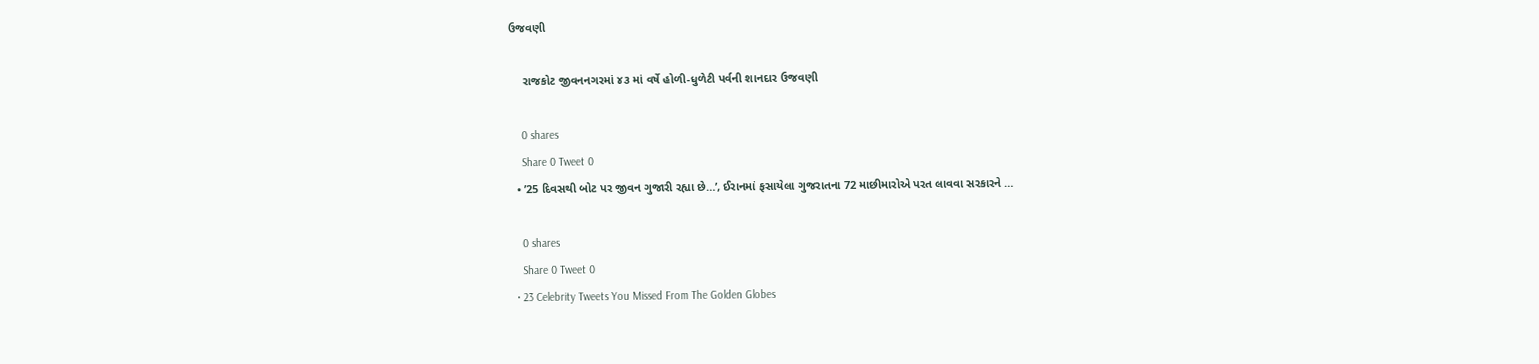ઉજવણી

    રાજકોટ જીવનનગરમાં ૪૩ માં વર્ષે હોળી-ધુળેટી પર્વની શાનદાર ઉજવણી

    0 shares
    Share 0 Tweet 0
  • ’25 દિવસથી બોટ પર જીવન ગુજારી રહ્યા છે…’, ઈરાનમાં ફસાયેલા ગુજરાતના 72 માછીમારોએ પરત લાવવા સરકારને …

    0 shares
    Share 0 Tweet 0
  • 23 Celebrity Tweets You Missed From The Golden Globes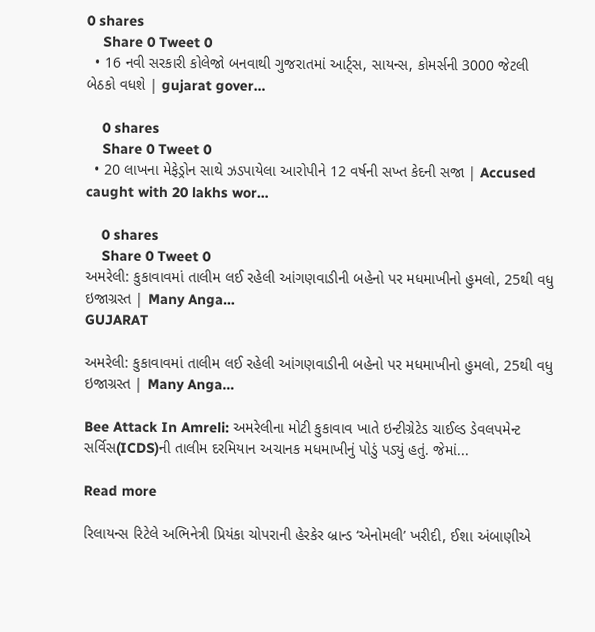0 shares
    Share 0 Tweet 0
  • 16 નવી સરકારી કોલેજો બનવાથી ગુજરાતમાં આર્ટ્સ, સાયન્સ, કોમર્સની 3000 જેટલી બેઠકો વધશે | gujarat gover…

    0 shares
    Share 0 Tweet 0
  • 20 લાખના મેફેડ્રોન સાથે ઝડપાયેલા આરોપીને 12 વર્ષની સખ્ત કેદની સજા | Accused caught with 20 lakhs wor…

    0 shares
    Share 0 Tweet 0
અમરેલી: કુકાવાવમાં તાલીમ લઈ રહેલી આંગણવાડીની બહેનો પર મધમાખીનો હુમલો, 25થી વધુ ઇજાગ્રસ્ત | Many Anga…
GUJARAT

અમરેલી: કુકાવાવમાં તાલીમ લઈ રહેલી આંગણવાડીની બહેનો પર મધમાખીનો હુમલો, 25થી વધુ ઇજાગ્રસ્ત | Many Anga…

Bee Attack In Amreli: અમરેલીના મોટી કુકાવાવ ખાતે ઇન્ટીગ્રેટેડ ચાઈલ્ડ ડેવલપમેન્ટ સર્વિસ(ICDS)ની તાલીમ દરમિયાન અચાનક મધમાખીનું પોડું પડ્યું હતું. જેમાં...

Read more

રિલાયન્સ રિટેલે અભિનેત્રી પ્રિયંકા ચોપરાની હેરકેર બ્રાન્ડ ‘એનોમલી’ ખરીદી, ઈશા અંબાણીએ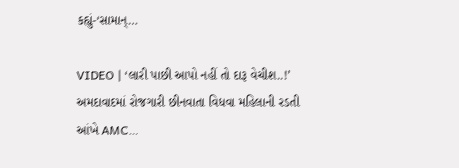કહ્યું-‘સામાન્…

VIDEO | ‘લારી પાછી આપો નહીં તો દારૂ વેચીશ..!’ અમદાવાદમાં રોજગારી છીનવાતા વિધવા મહિલાની રડતી આંખે AMC…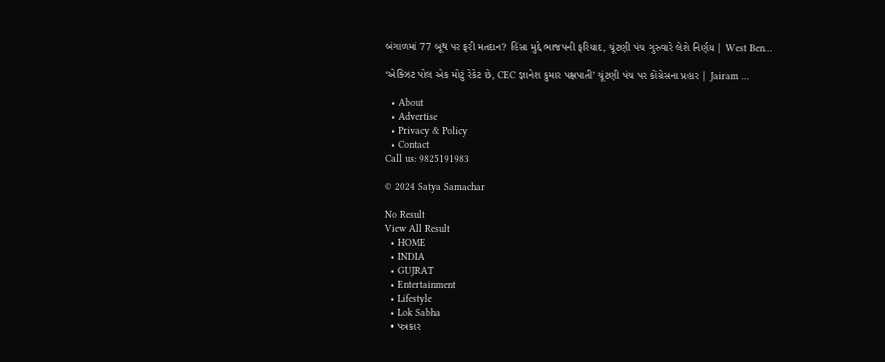બંગાળમાં 77 બૂથ પર ફરી મતદાન? હિંસા મુદ્દે ભાજપની ફરિયાદ, ચૂંટણી પંચ ગુરુવારે લેશે નિર્ણય | West Ben…

‘એક્ઝિટ પોલ એક મોટું રેકેટ છે, CEC જ્ઞાનેશ કુમાર પક્ષપાતી’ ચૂંટણી પંચ પર કોંગ્રેસના પ્રહાર | Jairam …

  • About
  • Advertise
  • Privacy & Policy
  • Contact
Call us: 9825191983

© 2024 Satya Samachar

No Result
View All Result
  • HOME
  • INDIA
  • GUJRAT
  • Entertainment
  • Lifestyle
  • Lok Sabha
  • પત્રકાર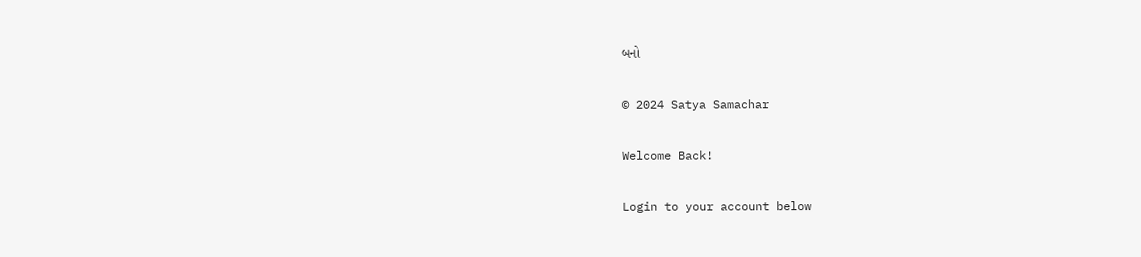બનો

© 2024 Satya Samachar

Welcome Back!

Login to your account below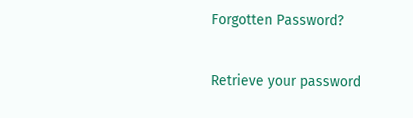Forgotten Password?

Retrieve your password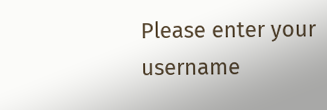Please enter your username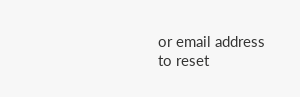or email address to reset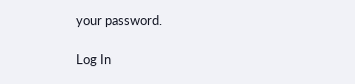your password.

Log In